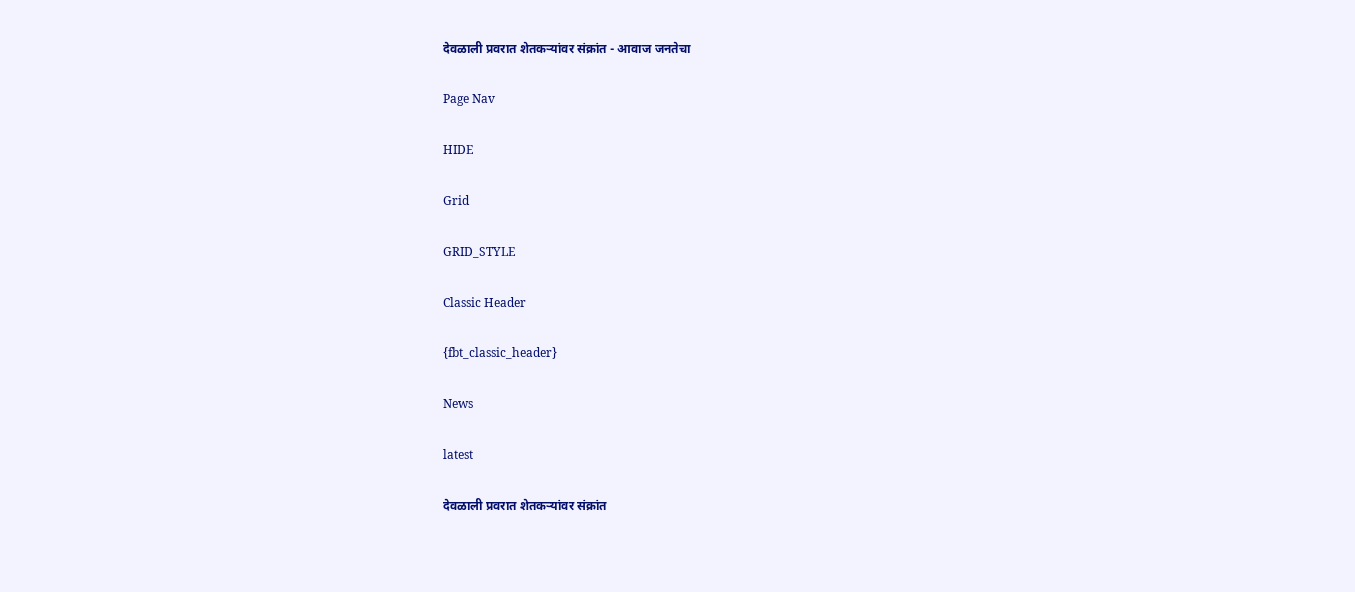देवळाली प्रवरात शेतकऱ्यांवर संक्रांत - आवाज जनतेचा

Page Nav

HIDE

Grid

GRID_STYLE

Classic Header

{fbt_classic_header}

News

latest

देवळाली प्रवरात शेतकऱ्यांवर संक्रांत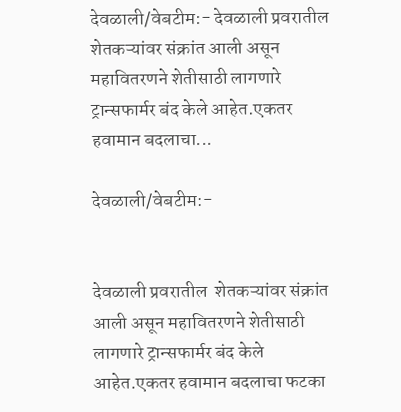देवळाली/वेबटीम:- देवळाली प्रवरातील  शेतकऱ्यांवर संक्रांत आली असून महावितरणने शेतीसाठी लागणारे ट्रान्सफार्मर बंद केले आहेत.एकतर हवामान बदलाचा...

देवळाली/वेबटीम:-


देवळाली प्रवरातील  शेतकऱ्यांवर संक्रांत आली असून महावितरणने शेतीसाठी लागणारे ट्रान्सफार्मर बंद केले आहेत.एकतर हवामान बदलाचा फटका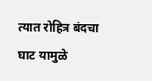त्यात रोहित्र बंदचा घाट यामुळे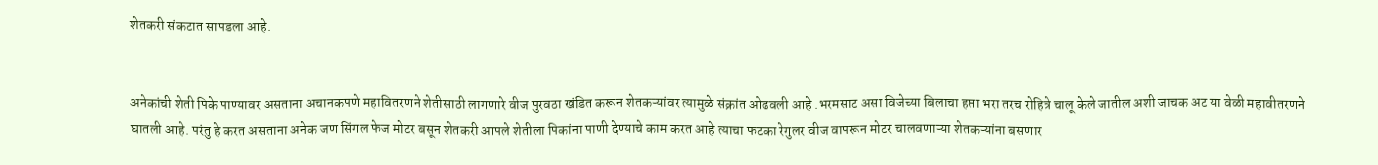शेतकरी संकटात सापडला आहे.


अनेकांची शेती पिके पाण्यावर असताना अचानकपणे महावितरणने शेतीसाठी लागणारे वीज पुरवठा खंडित करून शेतकऱ्यांवर त्यामुळे संक्रांत ओढवली आहे .भरमसाट असा विजेच्या बिलाचा हप्ता भरा तरच रोहित्रे चालू केले जातील अशी जाचक अट या वेळी महावीतरणने घातली आहे. परंतु हे करत असताना अनेक जण सिंगल फेज मोटर बसून शेतकरी आपले शेतीला पिकांना पाणी देण्याचे काम करत आहे त्याचा फटका रेगुलर वीज वापरून मोटर चालवणाऱ्या शेतकऱ्यांना बसणार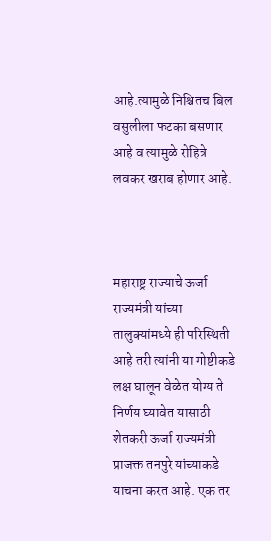आहे.त्यामुळे निश्चितच बिल वसुलीला फटका बसणार आहे व त्यामुळे रोहित्रे लवकर खराब होणार आहे.



महाराष्ट्र राज्याचे ऊर्जा राज्यमंत्री यांच्या तालुक्यांमध्ये ही परिस्थिती आहे तरी त्यांनी या गोष्टीकडे लक्ष घालून वेळेत योग्य ते निर्णय घ्यावेत यासाठी शेतकरी ऊर्जा राज्यमंत्री प्राजक्त तनपुरे यांच्याकडे याचना करत आहे. एक तर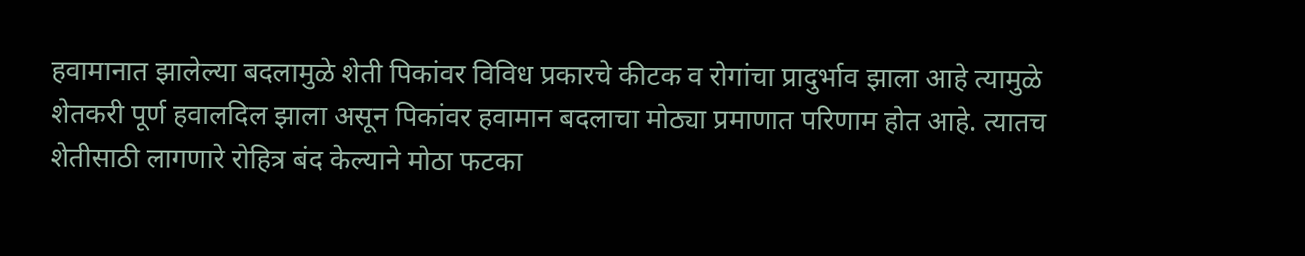हवामानात झालेल्या बदलामुळे शेती पिकांवर विविध प्रकारचे कीटक व रोगांचा प्रादुर्भाव झाला आहे त्यामुळे शेतकरी पूर्ण हवालदिल झाला असून पिकांवर हवामान बदलाचा मोठ्या प्रमाणात परिणाम होत आहे. त्यातच शेतीसाठी लागणारे रोहित्र बंद केल्याने मोठा फटका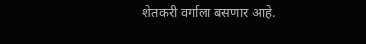शेतकरी वर्गाला बसणार आहे.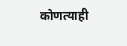कोणत्याही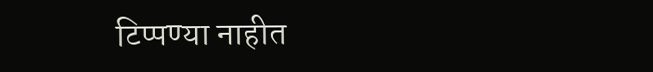टिप्पण्‍या नाहीत